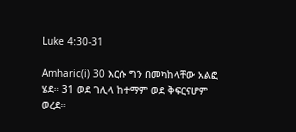Luke 4:30-31

Amharic(i) 30 እርሱ ግን በመካከላቸው አልፎ ሄደ። 31 ወደ ገሊላ ከተማም ወደ ቅፍርናሆም ወረደ።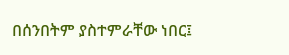በሰንበትም ያስተምራቸው ነበር፤